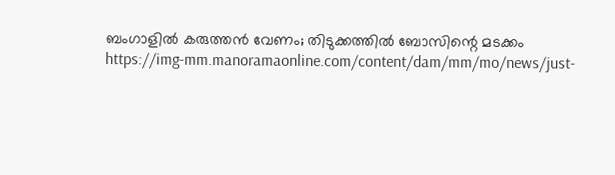ബംഗാളിൽ കരുത്തൻ വേണം; തിടുക്കത്തിൽ ബോസിന്റെ മടക്കം
https://img-mm.manoramaonline.com/content/dam/mm/mo/news/just-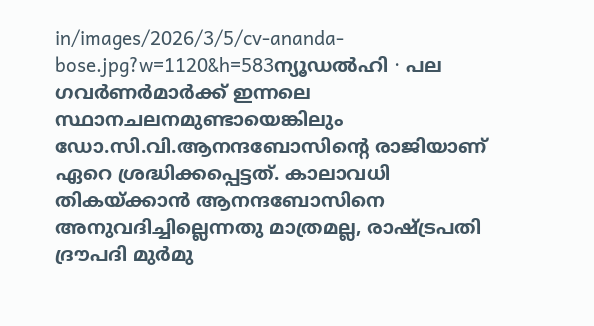in/images/2026/3/5/cv-ananda-bose.jpg?w=1120&h=583ന്യൂഡൽഹി ∙ പല ഗവർണർമാർക്ക് ഇന്നലെ സ്ഥാനചലനമുണ്ടായെങ്കിലും ഡോ.സി.വി.ആനന്ദബോസിന്റെ രാജിയാണ് ഏറെ ശ്രദ്ധിക്കപ്പെട്ടത്. കാലാവധി തികയ്ക്കാൻ ആനന്ദബോസിനെ അനുവദിച്ചില്ലെന്നതു മാത്രമല്ല, രാഷ്ട്രപതി ദ്രൗപദി മുർമു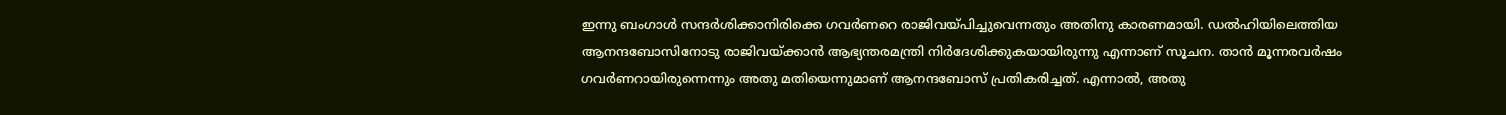ഇന്നു ബംഗാൾ സന്ദർശിക്കാനിരിക്കെ ഗവർണറെ രാജിവയ്പിച്ചുവെന്നതും അതിനു കാരണമായി. ഡൽഹിയിലെത്തിയ ആനന്ദബോസിനോടു രാജിവയ്ക്കാൻ ആഭ്യന്തരമന്ത്രി നിർദേശിക്കുകയായിരുന്നു എന്നാണ് സൂചന. താൻ മൂന്നരവർഷം ഗവർണറായിരുന്നെന്നും അതു മതിയെന്നുമാണ് ആനന്ദബോസ് പ്രതികരിച്ചത്. എന്നാൽ, അതു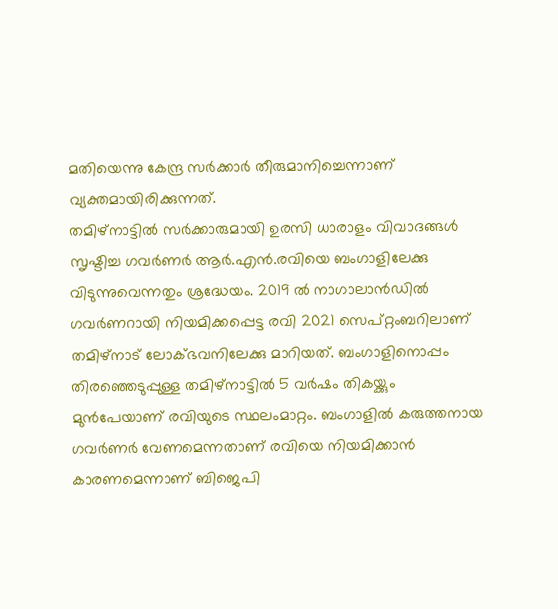മതിയെന്നു കേന്ദ്ര സർക്കാർ തീരുമാനിച്ചെന്നാണ് വ്യക്തമായിരിക്കുന്നത്.
തമിഴ്നാട്ടിൽ സർക്കാരുമായി ഉരസി ധാരാളം വിവാദങ്ങൾ സൃഷ്ടിച്ച ഗവർണർ ആർ.എൻ.രവിയെ ബംഗാളിലേക്കു വിടുന്നുവെന്നതും ശ്രദ്ധേയം. 2019 ൽ നാഗാലാൻഡിൽ ഗവർണറായി നിയമിക്കപ്പെട്ട രവി 2021 സെപ്റ്റംബറിലാണ് തമിഴ്നാട് ലോക്ഭവനിലേക്കു മാറിയത്. ബംഗാളിനൊപ്പം തിരഞ്ഞെടുപ്പുള്ള തമിഴ്നാട്ടിൽ 5 വർഷം തികയ്ക്കും മുൻപേയാണ് രവിയുടെ സ്ഥലംമാറ്റം. ബംഗാളിൽ കരുത്തനായ ഗവർണർ വേണമെന്നതാണ് രവിയെ നിയമിക്കാൻ കാരണമെന്നാണ് ബിജെപി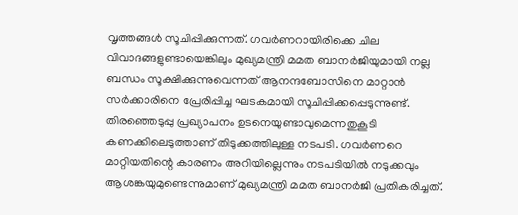വൃത്തങ്ങൾ സൂചിപ്പിക്കുന്നത്. ഗവർണറായിരിക്കെ ചില വിവാദങ്ങളുണ്ടായെങ്കിലും മുഖ്യമന്ത്രി മമത ബാനർജിയുമായി നല്ല ബന്ധം സൂക്ഷിക്കുന്നുവെന്നത് ആനന്ദബോസിനെ മാറ്റാൻ സർക്കാരിനെ പ്രേരിപ്പിച്ച ഘടകമായി സൂചിപ്പിക്കപ്പെടുന്നുണ്ട്. തിരഞ്ഞെടുപ്പു പ്രഖ്യാപനം ഉടനെയുണ്ടാവുമെന്നതുകൂടി കണക്കിലെടുത്താണ് തിടുക്കത്തിലുള്ള നടപടി. ഗവർണറെ മാറ്റിയതിന്റെ കാരണം അറിയില്ലെന്നും നടപടിയിൽ നടുക്കവും ആശങ്കയുമുണ്ടെന്നുമാണ് മുഖ്യമന്ത്രി മമത ബാനർജി പ്രതികരിച്ചത്.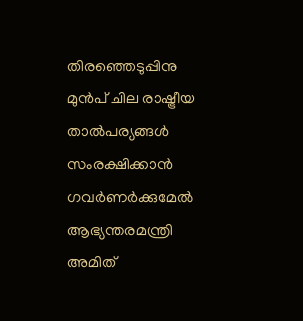തിരഞ്ഞെടുപ്പിനു മുൻപ് ചില രാഷ്ട്രീയ താൽപര്യങ്ങൾ സംരക്ഷിക്കാൻ ഗവർണർക്കുമേൽ ആഭ്യന്തരമന്ത്രി അമിത്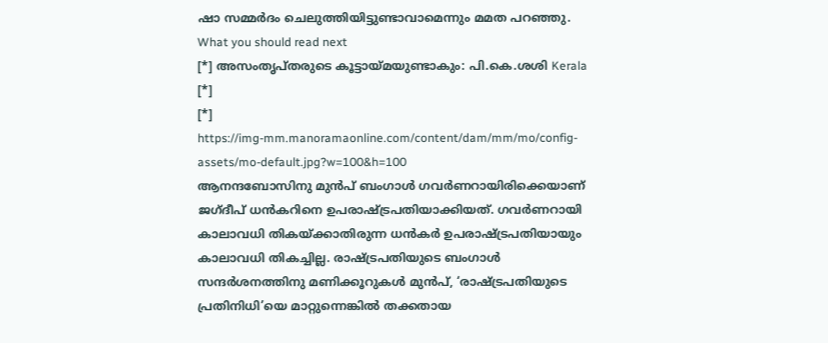ഷാ സമ്മർദം ചെലുത്തിയിട്ടുണ്ടാവാമെന്നും മമത പറഞ്ഞു.
What you should read next
[*] അസംതൃപ്തരുടെ കൂട്ടായ്മയുണ്ടാകും: പി.കെ.ശശി Kerala
[*]
[*]
https://img-mm.manoramaonline.com/content/dam/mm/mo/config-assets/mo-default.jpg?w=100&h=100
ആനന്ദബോസിനു മുൻപ് ബംഗാൾ ഗവർണറായിരിക്കെയാണ് ജഗ്ദീപ് ധൻകറിനെ ഉപരാഷ്ട്രപതിയാക്കിയത്. ഗവർണറായി കാലാവധി തികയ്ക്കാതിരുന്ന ധൻകർ ഉപരാഷ്ട്രപതിയായും കാലാവധി തികച്ചില്ല. രാഷ്ട്രപതിയുടെ ബംഗാൾ സന്ദർശനത്തിനു മണിക്കൂറുകൾ മുൻപ്, ‘രാഷ്ട്രപതിയുടെ പ്രതിനിധി’യെ മാറ്റുന്നെങ്കിൽ തക്കതായ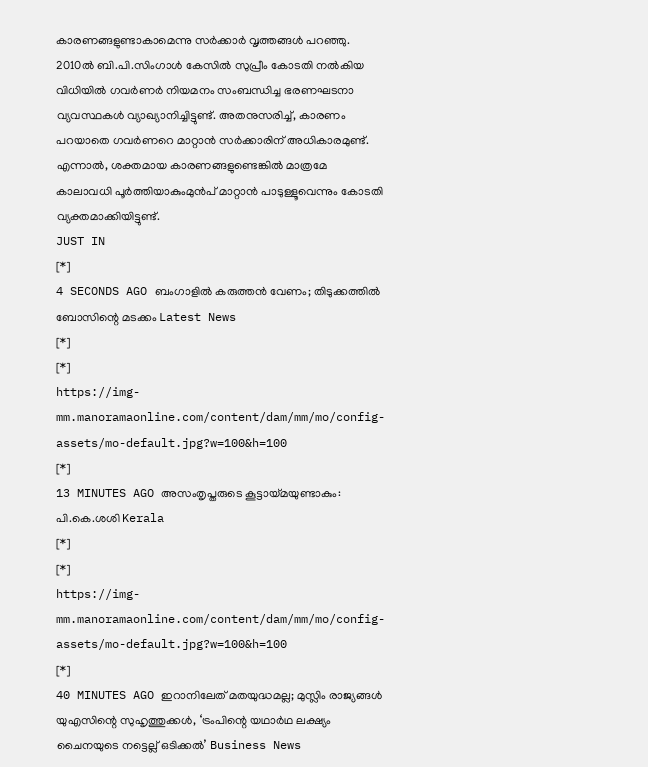കാരണങ്ങളുണ്ടാകാമെന്നു സർക്കാർ വൃത്തങ്ങൾ പറഞ്ഞു. 2010ൽ ബി.പി.സിംഗാൾ കേസിൽ സുപ്രീം കോടതി നൽകിയ വിധിയിൽ ഗവർണർ നിയമനം സംബന്ധിച്ച ഭരണഘടനാ വ്യവസ്ഥകൾ വ്യാഖ്യാനിച്ചിട്ടുണ്ട്. അതനുസരിച്ച്, കാരണം പറയാതെ ഗവർണറെ മാറ്റാൻ സർക്കാരിന് അധികാരമുണ്ട്. എന്നാൽ, ശക്തമായ കാരണങ്ങളുണ്ടെങ്കിൽ മാത്രമേ കാലാവധി പൂർത്തിയാകുംമുൻപ് മാറ്റാൻ പാടുള്ളൂവെന്നും കോടതി വ്യക്തമാക്കിയിട്ടുണ്ട്.
JUST IN
[*]
4 SECONDS AGO ബംഗാളിൽ കരുത്തൻ വേണം; തിടുക്കത്തിൽ ബോസിന്റെ മടക്കം Latest News
[*]
[*]
https://img-mm.manoramaonline.com/content/dam/mm/mo/config-assets/mo-default.jpg?w=100&h=100
[*]
13 MINUTES AGO അസംതൃപ്തരുടെ കൂട്ടായ്മയുണ്ടാകും: പി.കെ.ശശി Kerala
[*]
[*]
https://img-mm.manoramaonline.com/content/dam/mm/mo/config-assets/mo-default.jpg?w=100&h=100
[*]
40 MINUTES AGO ഇറാനിലേത് മതയുദ്ധമല്ല; മുസ്ലിം രാജ്യങ്ങൾ യുഎസിന്റെ സുഹൃത്തുക്കൾ, ‘ട്രംപിന്റെ യഥാർഥ ലക്ഷ്യം ചൈനയുടെ നട്ടെല്ല് ഒടിക്കൽ’ Business News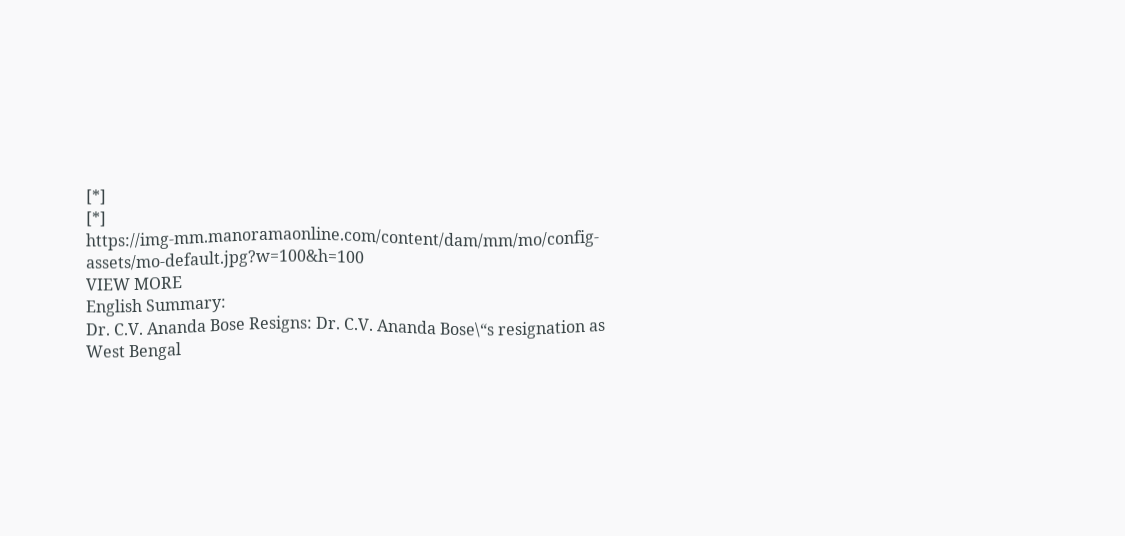[*]
[*]
https://img-mm.manoramaonline.com/content/dam/mm/mo/config-assets/mo-default.jpg?w=100&h=100
VIEW MORE
English Summary:
Dr. C.V. Ananda Bose Resigns: Dr. C.V. Ananda Bose\“s resignation as West Bengal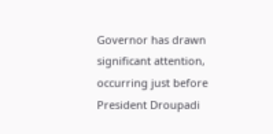Governor has drawn significant attention, occurring just before President Droupadi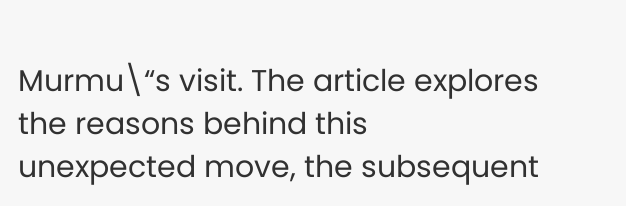Murmu\“s visit. The article explores the reasons behind this unexpected move, the subsequent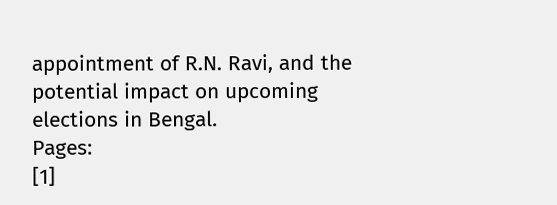appointment of R.N. Ravi, and the potential impact on upcoming elections in Bengal.
Pages:
[1]